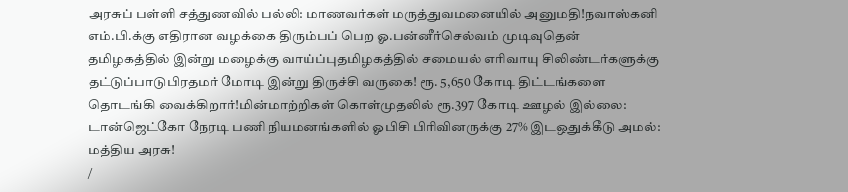அரசுப் பள்ளி சத்துணவில் பல்லி: மாணவர்கள் மருத்துவமனையில் அனுமதி!நவாஸ்கனி எம்.பி.க்கு எதிரான வழக்கை திரும்பப் பெற ஓ.பன்னீர்செல்வம் முடிவுதென் தமிழகத்தில் இன்று மழைக்கு வாய்ப்புதமிழகத்தில் சமையல் எரிவாயு சிலிண்டர்களுக்கு தட்டுப்பாடுபிரதமர் மோடி இன்று திருச்சி வருகை! ரூ. 5,650 கோடி திட்டங்களை தொடங்கி வைக்கிறார்!மின்மாற்றிகள் கொள்முதலில் ரூ.397 கோடி ஊழல் இல்லை: டான்ஜெட்கோ நேரடி பணி நியமனங்களில் ஓபிசி பிரிவினருக்கு 27% இடஒதுக்கீடு அமல்: மத்திய அரசு!
/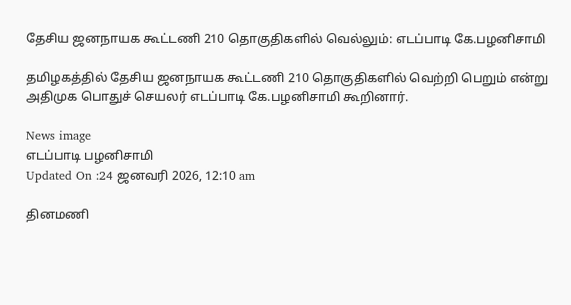தேசிய ஜனநாயக கூட்டணி 210 தொகுதிகளில் வெல்லும்: எடப்பாடி கே.பழனிசாமி

தமிழகத்தில் தேசிய ஜனநாயக கூட்டணி 210 தொகுதிகளில் வெற்றி பெறும் என்று அதிமுக பொதுச் செயலர் எடப்பாடி கே.பழனிசாமி கூறினார்.

News image
எடப்பாடி பழனிசாமி
Updated On :24 ஜனவரி 2026, 12:10 am

தினமணி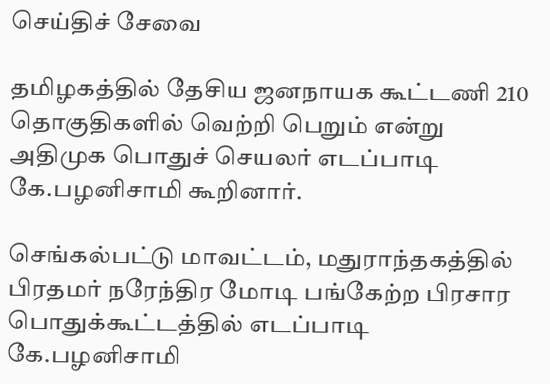செய்திச் சேவை

தமிழகத்தில் தேசிய ஜனநாயக கூட்டணி 210 தொகுதிகளில் வெற்றி பெறும் என்று அதிமுக பொதுச் செயலர் எடப்பாடி கே.பழனிசாமி கூறினார்.

செங்கல்பட்டு மாவட்டம், மதுராந்தகத்தில் பிரதமர் நரேந்திர மோடி பங்கேற்ற பிரசார பொதுக்கூட்டத்தில் எடப்பாடி கே.பழனிசாமி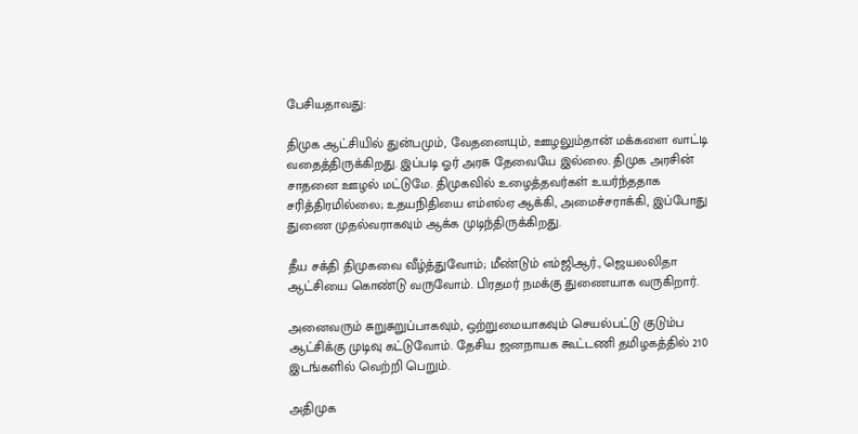பேசியதாவது:

திமுக ஆட்சியில் துன்பமும், வேதனையும், ஊழலும்தான் மக்களை வாட்டி வதைத்திருக்கிறது. இப்படி ஓர் அரசு தேவையே இல்லை. திமுக அரசின் சாதனை ஊழல் மட்டுமே. திமுகவில் உழைத்தவர்கள் உயர்ந்ததாக சரித்திரமில்லை; உதயநிதியை எம்எல்ஏ ஆக்கி, அமைச்சராக்கி, இப்போது துணை முதல்வராகவும் ஆக்க முடிந்திருக்கிறது.

தீய சக்தி திமுகவை வீழ்த்துவோம்; மீண்டும் எம்ஜிஆர்., ஜெயலலிதா ஆட்சியை கொண்டு வருவோம். பிரதமர் நமக்கு துணையாக வருகிறார்.

அனைவரும் சுறுசுறுப்பாகவும், ஒற்றுமையாகவும் செயல்பட்டு குடும்ப ஆட்சிக்கு முடிவு கட்டுவோம். தேசிய ஜனநாயக கூட்டணி தமிழகத்தில் 210 இடங்களில் வெற்றி பெறும்.

அதிமுக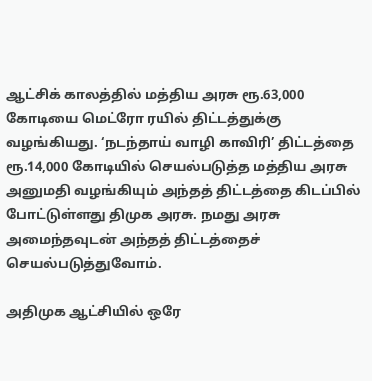ஆட்சிக் காலத்தில் மத்திய அரசு ரூ.63,000 கோடியை மெட்ரோ ரயில் திட்டத்துக்கு வழங்கியது. ‘நடந்தாய் வாழி காவிரி’ திட்டத்தை ரூ.14,000 கோடியில் செயல்படுத்த மத்திய அரசு அனுமதி வழங்கியும் அந்தத் திட்டத்தை கிடப்பில் போட்டுள்ளது திமுக அரசு. நமது அரசு அமைந்தவுடன் அந்தத் திட்டத்தைச் செயல்படுத்துவோம்.

அதிமுக ஆட்சியில் ஒரே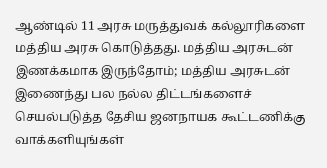ஆண்டில் 11 அரசு மருத்துவக் கல்லூரிகளை மத்திய அரசு கொடுத்தது. மத்திய அரசுடன் இணக்கமாக இருந்தோம்; மத்திய அரசுடன் இணைந்து பல நல்ல திட்டங்களைச் செயல்படுத்த தேசிய ஜனநாயக கூட்டணிக்கு வாக்களியுங்கள்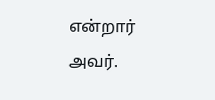என்றார் அவர்.